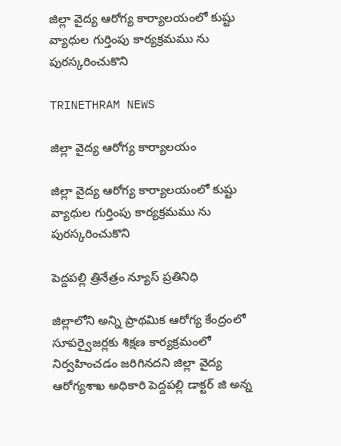జిల్లా వైద్య ఆరోగ్య కార్యాలయంలో కుష్టు వ్యాధుల గుర్తింపు కార్యక్రమము ను పురస్కరించుకొని

TRINETHRAM NEWS

జిల్లా వైద్య ఆరోగ్య కార్యాలయం

జిల్లా వైద్య ఆరోగ్య కార్యాలయంలో కుష్టు వ్యాధుల గుర్తింపు కార్యక్రమము ను పురస్కరించుకొని

పెద్దపల్లి త్రినేత్రం న్యూస్ ప్రతినిధి

జిల్లాలోని అన్ని ప్రాథమిక ఆరోగ్య కేంద్రంలో సూపర్వైజర్లకు శిక్షణ కార్యక్రమంలో నిర్వహించడం జరిగినదని జిల్లా వైద్య ఆరోగ్యశాఖ అధికారి పెద్దపల్లి డాక్టర్ జి అన్న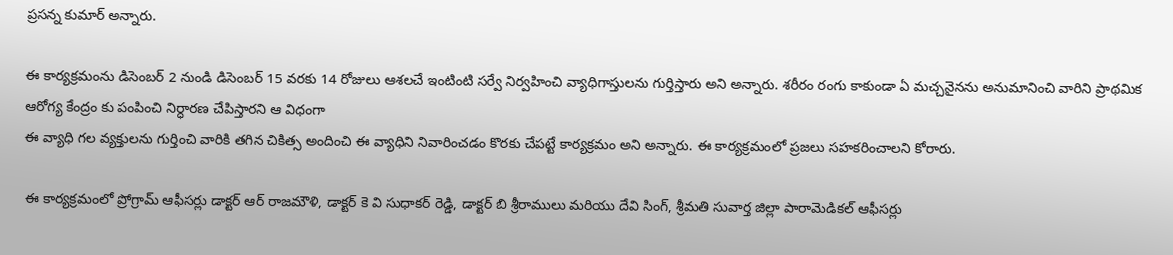ప్రసన్న కుమార్ అన్నారు.

ఈ కార్యక్రమంను డిసెంబర్ 2 నుండి డిసెంబర్ 15 వరకు 14 రోజులు ఆశలచే ఇంటింటి సర్వే నిర్వహించి వ్యాధిగాస్తులను గుర్తిస్తారు అని అన్నారు. శరీరం రంగు కాకుండా ఏ మచ్చనైనను అనుమానించి వారిని ప్రాథమిక ఆరోగ్య కేంద్రం కు పంపించి నిర్ధారణ చేపిస్తారని ఆ విధంగా
ఈ వ్యాధి గల వ్యక్తులను గుర్తించి వారికి తగిన చికిత్స అందించి ఈ వ్యాధిని నివారించడం కొరకు చేపట్టే కార్యక్రమం అని అన్నారు. ఈ కార్యక్రమంలో ప్రజలు సహకరించాలని కోరారు.

ఈ కార్యక్రమంలో ప్రోగ్రామ్ ఆఫీసర్లు డాక్టర్ ఆర్ రాజమౌళి, డాక్టర్ కె వి సుధాకర్ రెడ్డి, డాక్టర్ బి శ్రీరాములు మరియు దేవి సింగ్, శ్రీమతి సువార్త జిల్లా పారామెడికల్ ఆఫీసర్లు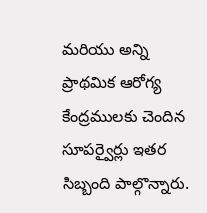మరియు అన్ని ప్రాథమిక ఆరోగ్య కేంద్రములకు చెందిన సూపర్వైర్లు ఇతర సిబ్బంది పాల్గొన్నారు.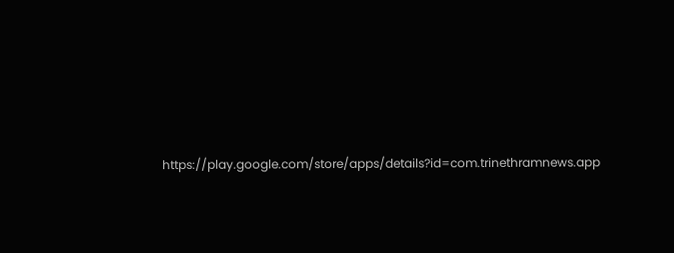https://play.google.com/store/apps/details?id=com.trinethramnews.app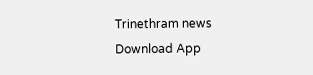Trinethram news
Download App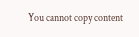You cannot copy content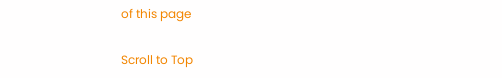of this page

Scroll to Top